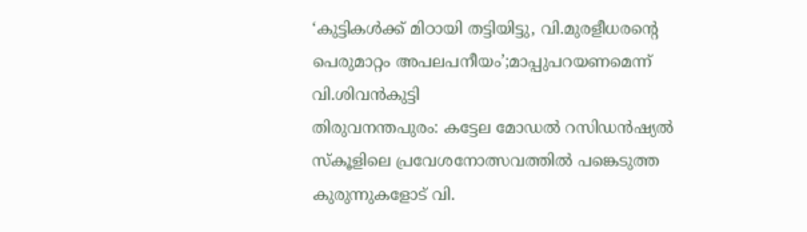‘കുട്ടികൾക്ക് മിഠായി തട്ടിയിട്ടു, വി.മുരളീധരന്റെ പെരുമാറ്റം അപലപനീയം’;മാപ്പുപറയണമെന്ന് വി.ശിവൻകുട്ടി
തിരുവനന്തപുരം: കട്ടേല മോഡൽ റസിഡൻഷ്യൽ സ്കൂളിലെ പ്രവേശനോത്സവത്തിൽ പങ്കെടുത്ത കുരുന്നുകളോട് വി.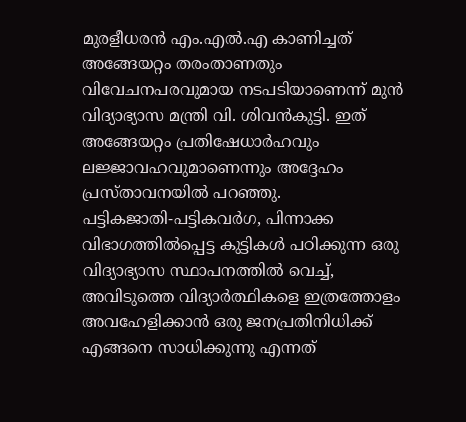മുരളീധരൻ എം.എൽ.എ കാണിച്ചത് അങ്ങേയറ്റം തരംതാണതും വിവേചനപരവുമായ നടപടിയാണെന്ന് മുൻ വിദ്യാഭ്യാസ മന്ത്രി വി. ശിവൻകുട്ടി. ഇത് അങ്ങേയറ്റം പ്രതിഷേധാർഹവും ലജ്ജാവഹവുമാണെന്നും അദ്ദേഹം പ്രസ്താവനയിൽ പറഞ്ഞു.
പട്ടികജാതി-പട്ടികവർഗ, പിന്നാക്ക വിഭാഗത്തിൽപ്പെട്ട കുട്ടികൾ പഠിക്കുന്ന ഒരു വിദ്യാഭ്യാസ സ്ഥാപനത്തിൽ വെച്ച്, അവിടുത്തെ വിദ്യാർത്ഥികളെ ഇത്രത്തോളം അവഹേളിക്കാൻ ഒരു ജനപ്രതിനിധിക്ക് എങ്ങനെ സാധിക്കുന്നു എന്നത്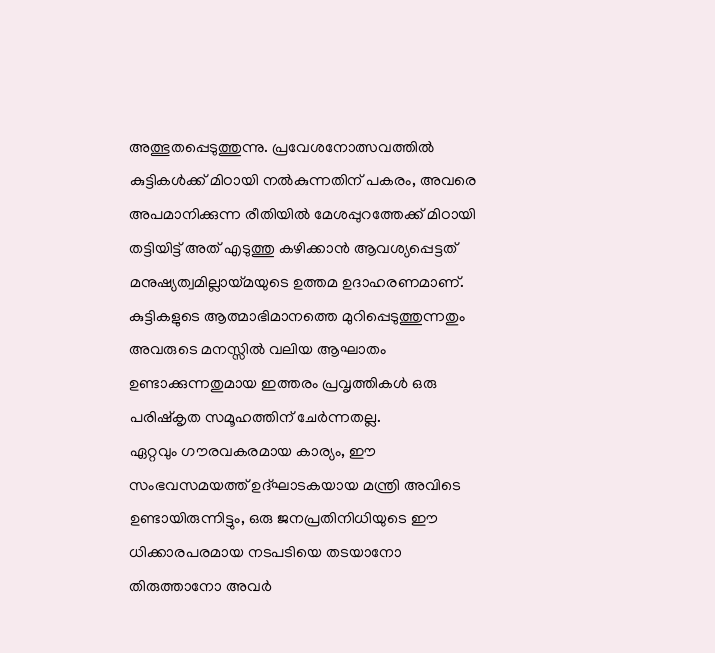അത്ഭുതപ്പെടുത്തുന്നു. പ്രവേശനോത്സവത്തിൽ കുട്ടികൾക്ക് മിഠായി നൽകുന്നതിന് പകരം, അവരെ അപമാനിക്കുന്ന രീതിയിൽ മേശപ്പുറത്തേക്ക് മിഠായി തട്ടിയിട്ട് അത് എടുത്തു കഴിക്കാൻ ആവശ്യപ്പെട്ടത് മനുഷ്യത്വമില്ലായ്മയുടെ ഉത്തമ ഉദാഹരണമാണ്. കുട്ടികളുടെ ആത്മാഭിമാനത്തെ മുറിപ്പെടുത്തുന്നതും അവരുടെ മനസ്സിൽ വലിയ ആഘാതം ഉണ്ടാക്കുന്നതുമായ ഇത്തരം പ്രവൃത്തികൾ ഒരു പരിഷ്കൃത സമൂഹത്തിന് ചേർന്നതല്ല.
ഏറ്റവും ഗൗരവകരമായ കാര്യം, ഈ സംഭവസമയത്ത് ഉദ്ഘാടകയായ മന്ത്രി അവിടെ ഉണ്ടായിരുന്നിട്ടും, ഒരു ജനപ്രതിനിധിയുടെ ഈ ധിക്കാരപരമായ നടപടിയെ തടയാനോ തിരുത്താനോ അവർ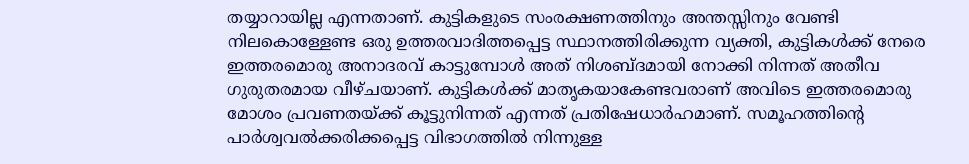തയ്യാറായില്ല എന്നതാണ്. കുട്ടികളുടെ സംരക്ഷണത്തിനും അന്തസ്സിനും വേണ്ടി നിലകൊള്ളേണ്ട ഒരു ഉത്തരവാദിത്തപ്പെട്ട സ്ഥാനത്തിരിക്കുന്ന വ്യക്തി, കുട്ടികൾക്ക് നേരെ ഇത്തരമൊരു അനാദരവ് കാട്ടുമ്പോൾ അത് നിശബ്ദമായി നോക്കി നിന്നത് അതീവ ഗുരുതരമായ വീഴ്ചയാണ്. കുട്ടികൾക്ക് മാതൃകയാകേണ്ടവരാണ് അവിടെ ഇത്തരമൊരു മോശം പ്രവണതയ്ക്ക് കൂട്ടുനിന്നത് എന്നത് പ്രതിഷേധാർഹമാണ്. സമൂഹത്തിന്റെ പാർശ്വവൽക്കരിക്കപ്പെട്ട വിഭാഗത്തിൽ നിന്നുള്ള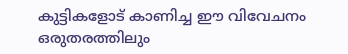കുട്ടികളോട് കാണിച്ച ഈ വിവേചനം ഒരുതരത്തിലും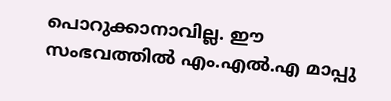പൊറുക്കാനാവില്ല. ഈ സംഭവത്തിൽ എം.എൽ.എ മാപ്പു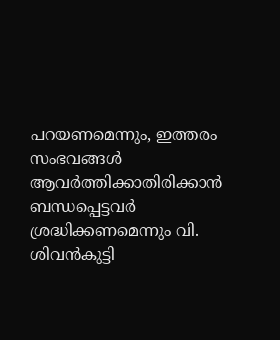പറയണമെന്നും, ഇത്തരം സംഭവങ്ങൾ ആവർത്തിക്കാതിരിക്കാൻ ബന്ധപ്പെട്ടവർ ശ്രദ്ധിക്കണമെന്നും വി. ശിവൻകുട്ടി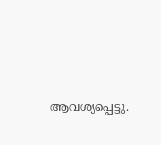ആവശ്യപ്പെട്ടു.